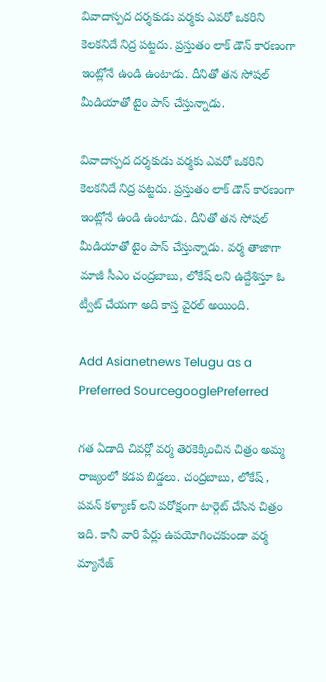వివాదాస్పద దర్శకుడు వర్మకు ఎవరో ఒకరిని కెలకనిదే నిద్ర పట్టదు. ప్రస్తుతం లాక్ డౌన్ కారణంగా ఇంట్లోనే ఉండి ఉంటాడు. దీనితో తన సోషల్ మీడియాతో టైం పాస్ చేస్తున్నాడు.

వివాదాస్పద దర్శకుడు వర్మకు ఎవరో ఒకరిని కెలకనిదే నిద్ర పట్టదు. ప్రస్తుతం లాక్ డౌన్ కారణంగా ఇంట్లోనే ఉండి ఉంటాడు. దీనితో తన సోషల్ మీడియాతో టైం పాస్ చేస్తున్నాడు. వర్మ తాజాగా మాజీ సీఎం చంద్రబాబు, లోకేష్ లని ఉద్దేశిస్తూ ఓ ట్వీట్ చేయగా అది కాస్త వైరల్ అయింది.

Add Asianetnews Telugu as a Preferred SourcegooglePreferred

గత ఏడాది చివర్లో వర్మ తెరకెక్కించిన చిత్రం అమ్మ రాజ్యంలో కడప బిడ్డలు. చంద్రబాబు, లోకేష్ , పవన్ కళ్యాణ్ లని పరోక్షంగా టార్గెట్ చేసిన చిత్రం ఇది. కానీ వారి పేర్లు ఉపయోగించకుండా వర్మ మ్యానేజ్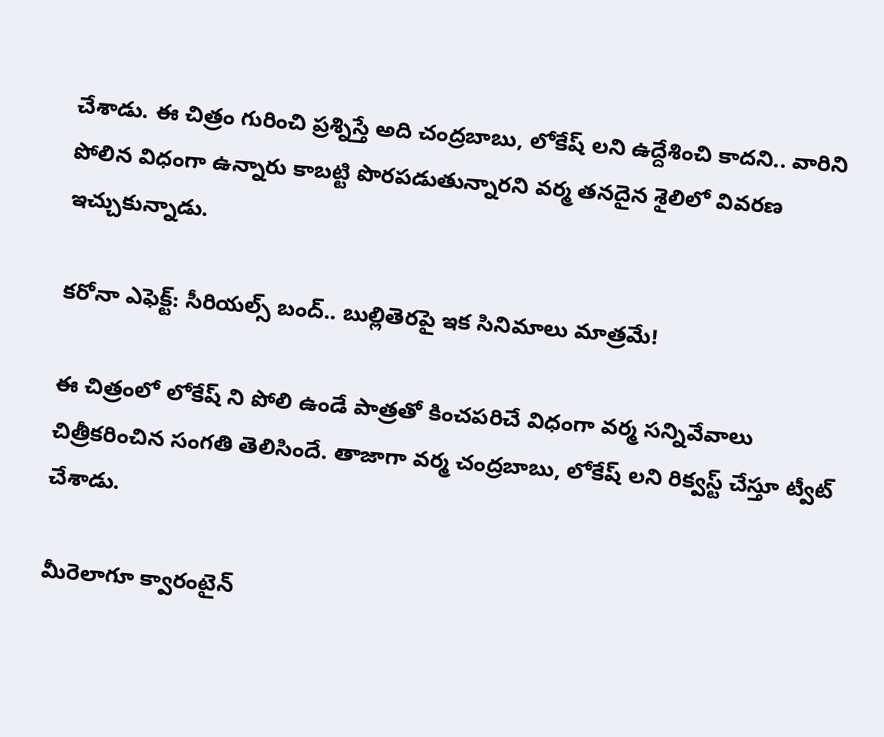చేశాడు. ఈ చిత్రం గురించి ప్రశ్నిస్తే అది చంద్రబాబు, లోకేష్ లని ఉద్దేశించి కాదని.. వారిని పోలిన విధంగా ఉన్నారు కాబట్టి పొరపడుతున్నారని వర్మ తనదైన శైలిలో వివరణ ఇచ్చుకున్నాడు.

కరోనా ఎఫెక్ట్: సీరియల్స్ బంద్.. బుల్లితెరపై ఇక సినిమాలు మాత్రమే!

ఈ చిత్రంలో లోకేష్ ని పోలి ఉండే పాత్రతో కించపరిచే విధంగా వర్మ సన్నివేవాలు చిత్రీకరించిన సంగతి తెలిసిందే. తాజాగా వర్మ చంద్రబాబు, లోకేష్ లని రిక్వస్ట్ చేస్తూ ట్వీట్ చేశాడు.

మీరెలాగూ క్వారంటైన్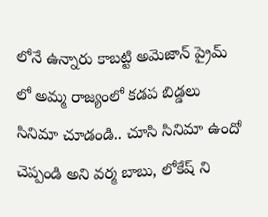లోనే ఉన్నారు కాబట్టి అమెజాన్ ప్రైమ్ లో అమ్మ రాజ్యంలో కడప బిడ్డలు సినిమా చూడండి.. చూసి సినిమా ఉందో చెప్పండి అని వర్మ బాబు, లోకేష్ ని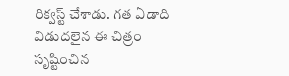రిక్వస్ట్ చేశాడు. గత ఏడాది విడుదలైన ఈ చిత్రం సృష్టించిన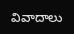వివాదాలు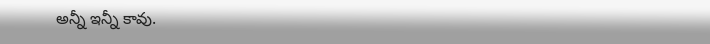అన్నీ ఇన్నీ కావు.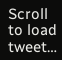Scroll to load tweet…